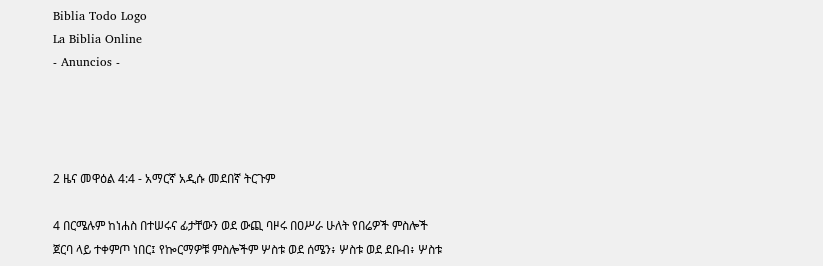Biblia Todo Logo
La Biblia Online
- Anuncios -




2 ዜና መዋዕል 4:4 - አማርኛ አዲሱ መደበኛ ትርጉም

4 በርሜሉም ከነሐስ በተሠሩና ፊታቸውን ወደ ውጪ ባዞሩ በዐሥራ ሁለት የበሬዎች ምስሎች ጀርባ ላይ ተቀምጦ ነበር፤ የኰርማዎቹ ምስሎችም ሦስቱ ወደ ሰሜን፥ ሦስቱ ወደ ደቡብ፥ ሦስቱ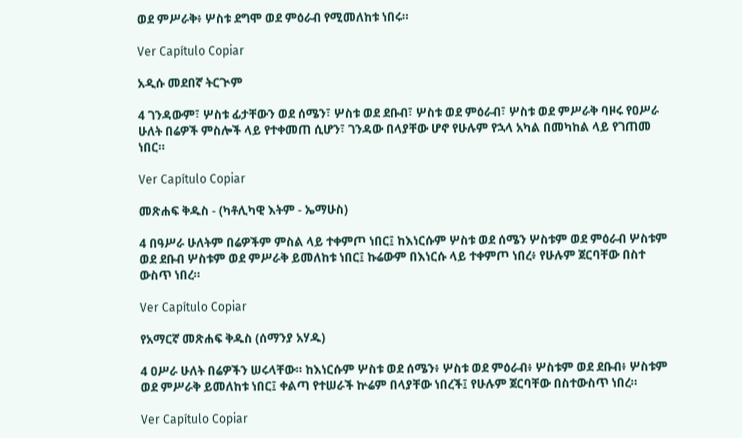ወደ ምሥራቅ፥ ሦስቱ ደግሞ ወደ ምዕራብ የሚመለከቱ ነበሩ።

Ver Capítulo Copiar

አዲሱ መደበኛ ትርጒም

4 ገንዳውም፣ ሦስቱ ፊታቸውን ወደ ሰሜን፣ ሦስቱ ወደ ደቡብ፣ ሦስቱ ወደ ምዕራብ፣ ሦስቱ ወደ ምሥራቅ ባዞሩ የዐሥራ ሁለት በሬዎች ምስሎች ላይ የተቀመጠ ሲሆን፣ ገንዳው በላያቸው ሆኖ የሁሉም የኋላ አካል በመካከል ላይ የገጠመ ነበር።

Ver Capítulo Copiar

መጽሐፍ ቅዱስ - (ካቶሊካዊ እትም - ኤማሁስ)

4 በዓሥራ ሁለትም በሬዎችም ምስል ላይ ተቀምጦ ነበር፤ ከእነርሱም ሦስቱ ወደ ሰሜን ሦስቱም ወደ ምዕራብ ሦስቱም ወደ ደቡብ ሦስቱም ወደ ምሥራቅ ይመለከቱ ነበር፤ ኩሬውም በእነርሱ ላይ ተቀምጦ ነበረ፥ የሁሉም ጀርባቸው በስተ ውስጥ ነበረ።

Ver Capítulo Copiar

የአማርኛ መጽሐፍ ቅዱስ (ሰማንያ አሃዱ)

4 ዐሥራ ሁለት በሬዎችን ሠሩላቸው። ከእነርሱም ሦስቱ ወደ ሰሜን፥ ሦስቱ ወደ ምዕራብ፥ ሦስቱም ወደ ደቡብ፥ ሦስቱም ወደ ምሥራቅ ይመለከቱ ነበር፤ ቀልጣ የተሠራች ኵሬም በላያቸው ነበረች፤ የሁሉም ጀርባቸው በስተውስጥ ነበረ።

Ver Capítulo Copiar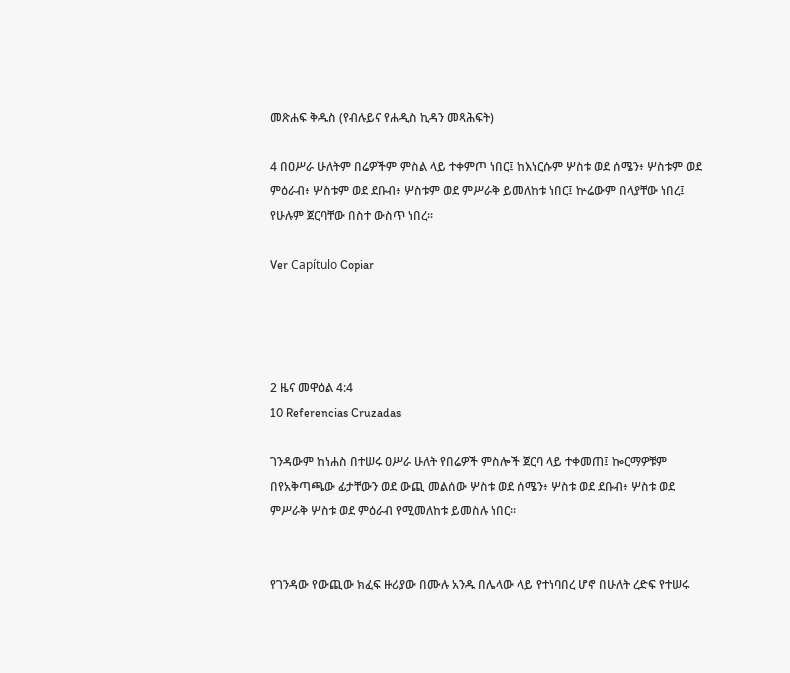መጽሐፍ ቅዱስ (የብሉይና የሐዲስ ኪዳን መጻሕፍት)

4 በዐሥራ ሁለትም በሬዎችም ምስል ላይ ተቀምጦ ነበር፤ ከእነርሱም ሦስቱ ወደ ሰሜን፥ ሦስቱም ወደ ምዕራብ፥ ሦስቱም ወደ ደቡብ፥ ሦስቱም ወደ ምሥራቅ ይመለከቱ ነበር፤ ኵሬውም በላያቸው ነበረ፤ የሁሉም ጀርባቸው በስተ ውስጥ ነበረ።

Ver Capítulo Copiar




2 ዜና መዋዕል 4:4
10 Referencias Cruzadas

ገንዳውም ከነሐስ በተሠሩ ዐሥራ ሁለት የበሬዎች ምስሎች ጀርባ ላይ ተቀመጠ፤ ኰርማዎቹም በየአቅጣጫው ፊታቸውን ወደ ውጪ መልሰው ሦስቱ ወደ ሰሜን፥ ሦስቱ ወደ ደቡብ፥ ሦስቱ ወደ ምሥራቅ ሦስቱ ወደ ምዕራብ የሚመለከቱ ይመስሉ ነበር።


የገንዳው የውጪው ክፈፍ ዙሪያው በሙሉ አንዱ በሌላው ላይ የተነባበረ ሆኖ በሁለት ረድፍ የተሠሩ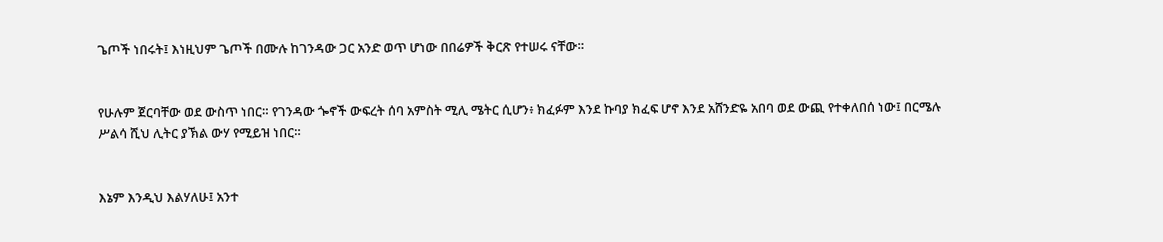ጌጦች ነበሩት፤ እነዚህም ጌጦች በሙሉ ከገንዳው ጋር አንድ ወጥ ሆነው በበሬዎች ቅርጽ የተሠሩ ናቸው።


የሁሉም ጀርባቸው ወደ ውስጥ ነበር። የገንዳው ጐኖች ውፍረት ሰባ አምስት ሚሊ ሜትር ሲሆን፥ ክፈፉም እንደ ኩባያ ክፈፍ ሆኖ እንደ አሸንድዬ አበባ ወደ ውጪ የተቀለበሰ ነው፤ በርሜሉ ሥልሳ ሺህ ሊትር ያኽል ውሃ የሚይዝ ነበር።


እኔም እንዲህ እልሃለሁ፤ አንተ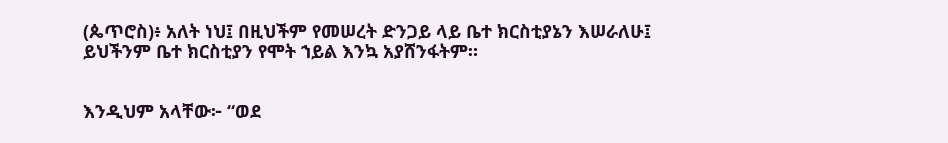(ጴጥሮስ)፥ አለት ነህ፤ በዚህችም የመሠረት ድንጋይ ላይ ቤተ ክርስቲያኔን እሠራለሁ፤ ይህችንም ቤተ ክርስቲያን የሞት ኀይል እንኳ አያሸንፋትም።


እንዲህም አላቸው፦ “ወደ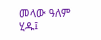መላው ዓለም ሂዱ፤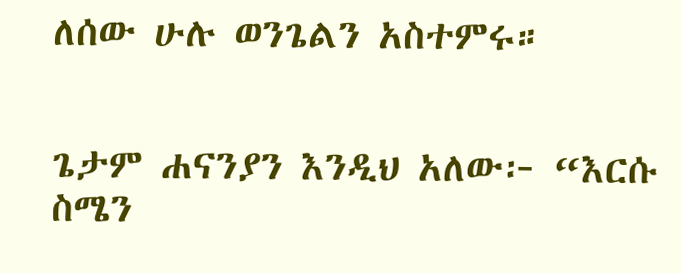ለሰው ሁሉ ወንጌልን አስተምሩ።


ጌታም ሐናንያን እንዲህ አለው፦ “እርሱ ስሜን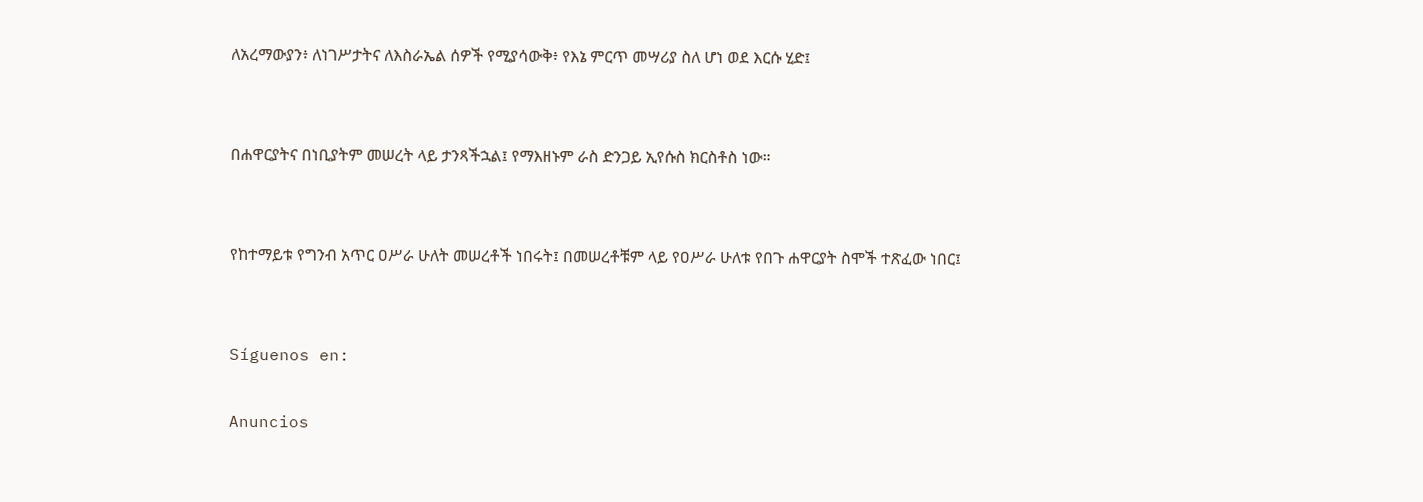ለአረማውያን፥ ለነገሥታትና ለእስራኤል ሰዎች የሚያሳውቅ፥ የእኔ ምርጥ መሣሪያ ስለ ሆነ ወደ እርሱ ሂድ፤


በሐዋርያትና በነቢያትም መሠረት ላይ ታንጻችኋል፤ የማእዘኑም ራስ ድንጋይ ኢየሱስ ክርስቶስ ነው።


የከተማይቱ የግንብ አጥር ዐሥራ ሁለት መሠረቶች ነበሩት፤ በመሠረቶቹም ላይ የዐሥራ ሁለቱ የበጉ ሐዋርያት ስሞች ተጽፈው ነበር፤


Síguenos en:

Anuncios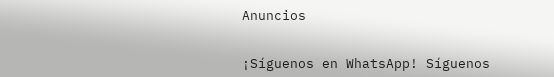Anuncios


¡Síguenos en WhatsApp! Síguenos